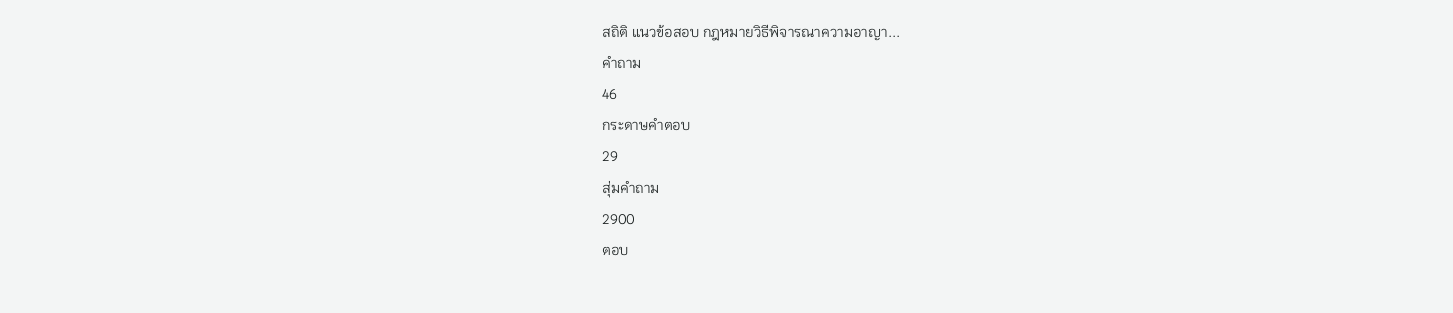สถิติ แนวข้อสอบ กฎหมายวิธีพิจารณาความอาญา...
คำถาม
46
กระดาษคำตอบ
29
สุ่มคำถาม
2900
ตอบ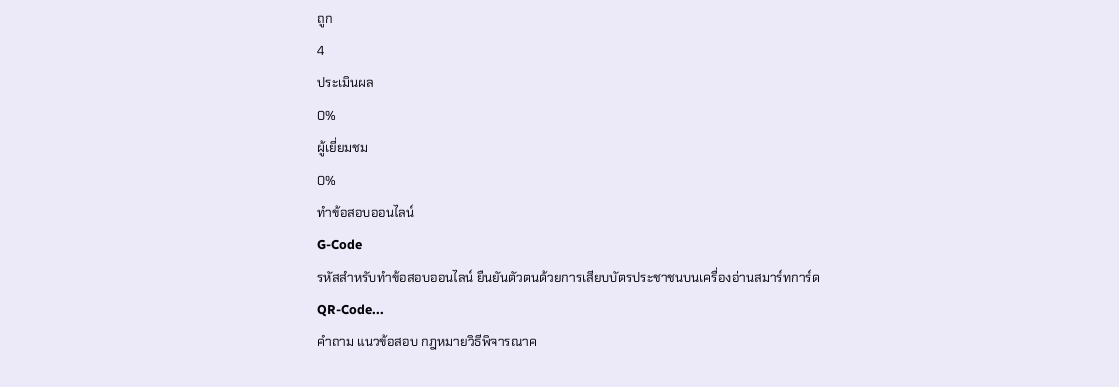ถูก
4
ประเมินผล
0%
ผู้เยี่ยมชม
0%
ทำข้อสอบออนไลน์
G-Code
รหัสสำหรับทำข้อสอบออนไลน์ ยืนยันตัวตนด้วยการเสียบบัตรประชาชนบนเครื่องอ่านสมาร์ทการ์ด
QR-Code...
คำถาม แนวข้อสอบ กฎหมายวิธีพิจารณาค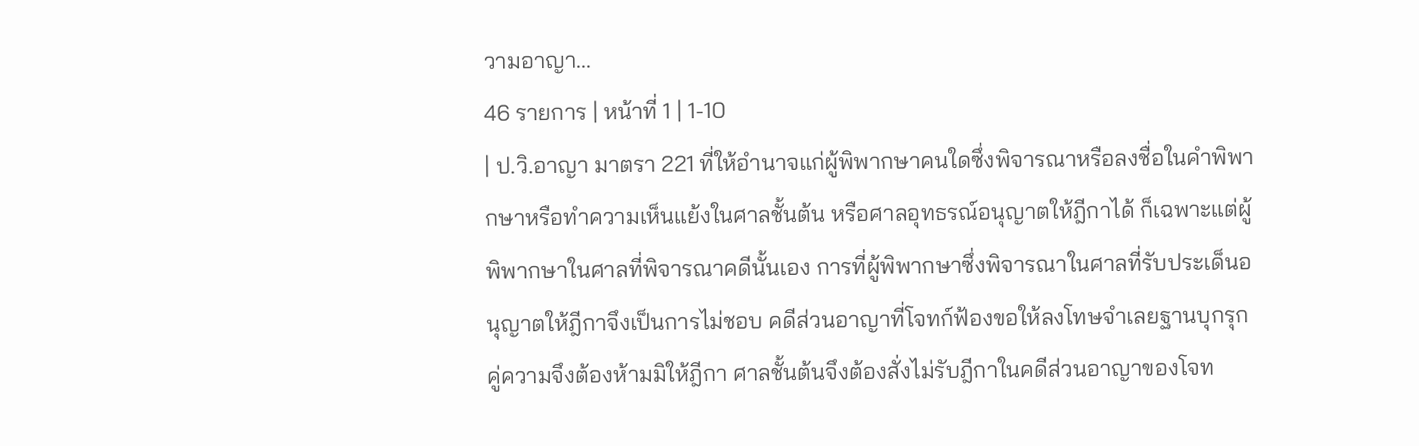วามอาญา...
46 รายการ | หน้าที่ 1 | 1-10
| ป.วิ.อาญา มาตรา 221 ที่ให้อำนาจแก่ผู้พิพากษาคนใดซึ่งพิจารณาหรือลงชื่อในคำพิพากษาหรือทำความเห็นแย้งในศาลชั้นต้น หรือศาลอุทธรณ์อนุญาตให้ฎีกาได้ ก็เฉพาะแต่ผู้พิพากษาในศาลที่พิจารณาคดีนั้นเอง การที่ผู้พิพากษาซึ่งพิจารณาในศาลที่รับประเด็นอนุญาตให้ฎีกาจึงเป็นการไม่ชอบ คดีส่วนอาญาที่โจทก์ฟ้องขอให้ลงโทษจำเลยฐานบุกรุก คู่ความจึงต้องห้ามมิให้ฎีกา ศาลชั้นต้นจึงต้องสั่งไม่รับฎีกาในคดีส่วนอาญาของโจท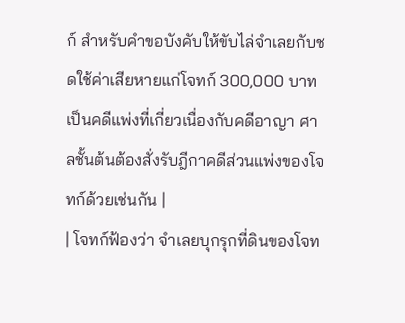ก์ สำหรับคำขอบังคับให้ขับไล่จำเลยกับชดใช้ค่าเสียหายแก่โจทก์ 300,000 บาท เป็นคดีแพ่งที่เกี่ยวเนื่องกับคดีอาญา ศาลชั้นต้นต้องสั่งรับฎีกาคดีส่วนแพ่งของโจทก์ด้วยเช่นกัน |
| โจทก์ฟ้องว่า จำเลยบุกรุกที่ดินของโจท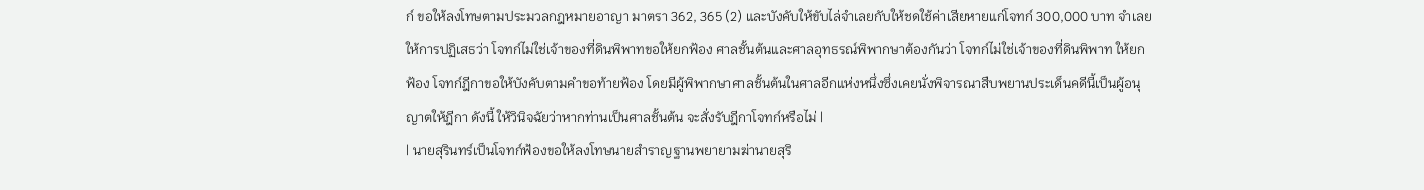ก์ ขอให้ลงโทษตามประมวลกฎหมายอาญา มาตรา 362, 365 (2) และบังคับให้ขับไล่จำเลยกับให้ชดใช้ค่าเสียหายแก่โจทก์ 300,000 บาท จำเลยให้การปฏิเสธว่า โจทก์ไม่ใช่เจ้าของที่ดินพิพาทขอให้ยกฟ้อง ศาลชั้นต้นและศาลอุทธรณ์พิพากษาต้องกันว่า โจทก์ไม่ใช่เจ้าของที่ดินพิพาท ให้ยกฟ้อง โจทก์ฎีกาขอให้บังคับตามคำขอท้ายฟ้อง โดยมีผู้พิพากษาศาลชั้นต้นในศาลอีกแห่งหนึ่งซึ่งเคยนั่งพิจารณาสืบพยานประเด็นคดีนี้เป็นผู้อนุญาตให้ฎีกา ดังนี้ ให้วินิจฉัยว่าหากท่านเป็นศาลชั้นต้น จะสั่งรับฎีกาโจทก์หรือไม่ |
| นายสุรินทร์เป็นโจทก์ฟ้องขอให้ลงโทษนายสำราญฐานพยายามฆ่านายสุริ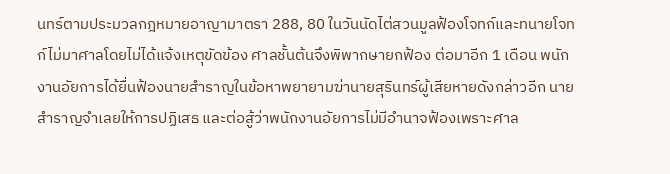นทร์ตามประมวลกฎหมายอาญามาตรา 288, 80 ในวันนัดไต่สวนมูลฟ้องโจทก์และทนายโจทก์ไม่มาศาลโดยไม่ได้แจ้งเหตุขัดข้อง ศาลชั้นต้นจึงพิพากษายกฟ้อง ต่อมาอีก 1 เดือน พนักงานอัยการได้ยื่นฟ้องนายสำราญในข้อหาพยายามฆ่านายสุรินทร์ผู้เสียหายดังกล่าวอีก นายสำราญจำเลยให้การปฏิเสธ และต่อสู้ว่าพนักงานอัยการไม่มีอำนาจฟ้องเพราะศาล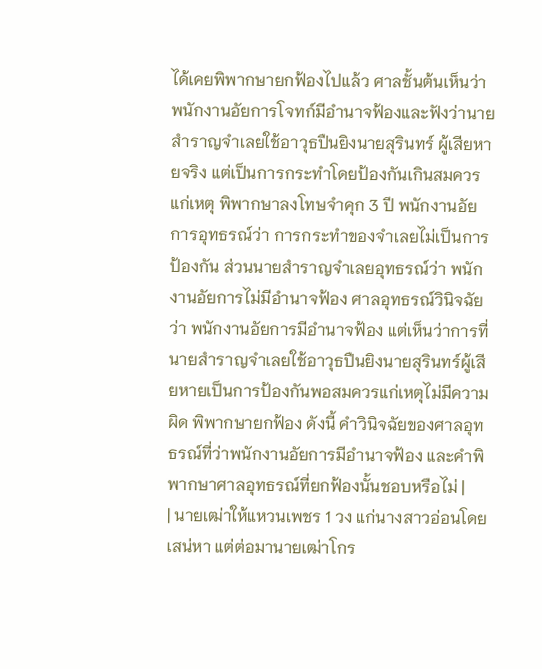ได้เคยพิพากษายกฟ้องไปแล้ว ศาลชั้นต้นเห็นว่าพนักงานอัยการโจทก์มีอำนาจฟ้องและฟังว่านายสำราญจำเลยใช้อาวุธปืนยิงนายสุรินทร์ ผู้เสียหายจริง แต่เป็นการกระทำโดยป้องกันเกินสมควรแก่เหตุ พิพากษาลงโทษจำคุก 3 ปี พนักงานอัยการอุทธรณ์ว่า การกระทำของจำเลยไม่เป็นการป้องกัน ส่วนนายสำราญจำเลยอุทธรณ์ว่า พนักงานอัยการไม่มีอำนาจฟ้อง ศาลอุทธรณ์วินิจฉัยว่า พนักงานอัยการมีอำนาจฟ้อง แต่เห็นว่าการที่นายสำราญจำเลยใช้อาวุธปืนยิงนายสุรินทร์ผู้เสียหายเป็นการป้องกันพอสมควรแก่เหตุไม่มีความผิด พิพากษายกฟ้อง ดังนี้ คำวินิจฉัยของศาลอุทธรณ์ที่ว่าพนักงานอัยการมีอำนาจฟ้อง และคำพิพากษาศาลอุทธรณ์ที่ยกฟ้องนั้นชอบหรือไม่ |
| นายเฒ่าให้แหวนเพชร 1 วง แก่นางสาวอ่อนโดยเสน่หา แต่ต่อมานายเฒ่าโกร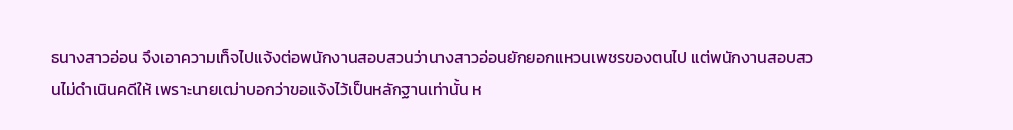ธนางสาวอ่อน จึงเอาความเท็จไปแจ้งต่อพนักงานสอบสวนว่านางสาวอ่อนยักยอกแหวนเพชรของตนไป แต่พนักงานสอบสวนไม่ดำเนินคดีให้ เพราะนายเฒ่าบอกว่าขอแจ้งไว้เป็นหลักฐานเท่านั้น ห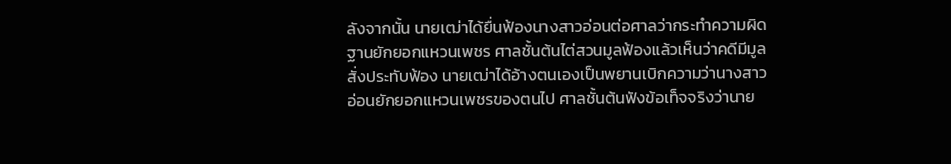ลังจากนั้น นายเฒ่าได้ยื่นฟ้องนางสาวอ่อนต่อศาลว่ากระทำความผิดฐานยักยอกแหวนเพชร ศาลชั้นต้นไต่สวนมูลฟ้องแล้วเห็นว่าคดีมีมูลสั่งประทับฟ้อง นายเฒ่าได้อ้างตนเองเป็นพยานเบิกความว่านางสาวอ่อนยักยอกแหวนเพชรของตนไป ศาลชั้นต้นฟังข้อเท็จจริงว่านาย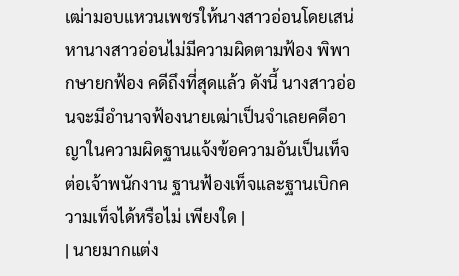เฒ่ามอบแหวนเพชรให้นางสาวอ่อนโดยเสน่หานางสาวอ่อนไม่มีความผิดตามฟ้อง พิพากษายกฟ้อง คดีถึงที่สุดแล้ว ดังนี้ นางสาวอ่อนจะมีอำนาจฟ้องนายเฒ่าเป็นจำเลยคดีอาญาในความผิดฐานแจ้งข้อความอันเป็นเท็จต่อเจ้าพนักงาน ฐานฟ้องเท็จและฐานเบิกความเท็จได้หรือไม่ เพียงใด |
| นายมากแต่ง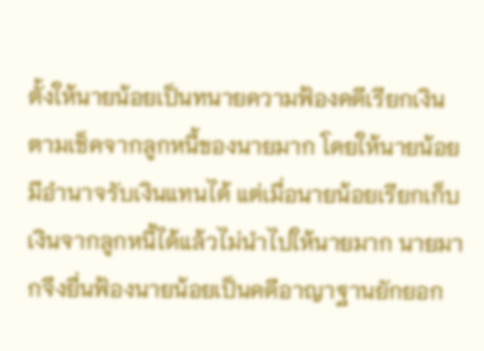ตั้งให้นายน้อยเป็นทนายความฟ้องคดีเรียกเงินตามเช็คจากลูกหนี้ของนายมาก โดยให้นายน้อยมีอำนาจรับเงินแทนได้ แต่เมื่อนายน้อยเรียกเก็บเงินจากลูกหนี้ได้แล้วไม่นำไปให้นายมาก นายมากจึงยื่นฟ้องนายน้อยเป็นคดีอาญาฐานยักยอก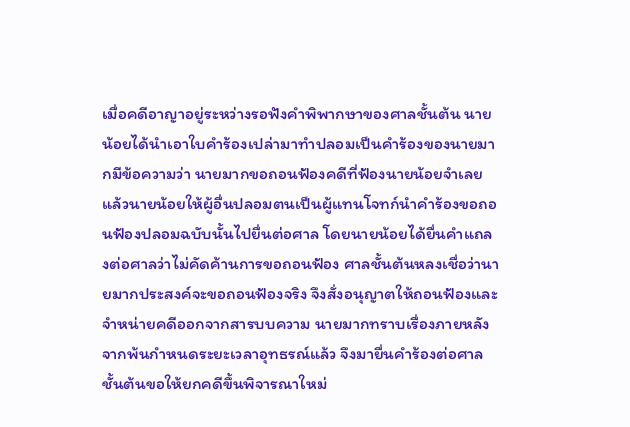เมื่อคดีอาญาอยู่ระหว่างรอฟังคำพิพากษาของศาลชั้นต้น นายน้อยได้นำเอาใบคำร้องเปล่ามาทำปลอมเป็นคำร้องของนายมากมีข้อความว่า นายมากขอถอนฟ้องคดีที่ฟ้องนายน้อยจำเลย แล้วนายน้อยให้ผู้อื่นปลอมตนเป็นผู้แทนโจทก์นำคำร้องขอถอนฟ้องปลอมฉบับนั้นไปยื่นต่อศาล โดยนายน้อยได้ยื่นคำแถลงต่อศาลว่าไม่คัดค้านการขอถอนฟ้อง ศาลชั้นต้นหลงเชื่อว่านายมากประสงค์จะขอถอนฟ้องจริง จึงสั่งอนุญาตให้ถอนฟ้องและจำหน่ายคดีออกจากสารบบความ นายมากทราบเรื่องภายหลังจากพ้นกำหนดระยะเวลาอุทธรณ์แล้ว จึงมายื่นคำร้องต่อศาลชั้นต้นขอให้ยกคดีขึ้นพิจารณาใหม่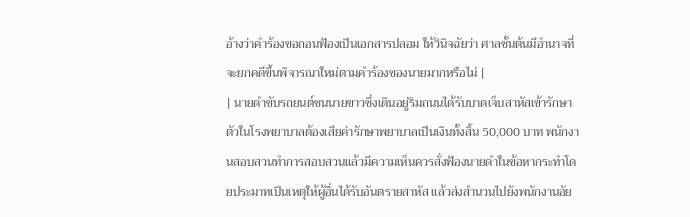อ้างว่าคำร้องขอถอนฟ้องเป็นเอกสารปลอม ให้วินิจฉัยว่า ศาลชั้นต้นมีอำนาจที่จะยกคดีขึ้นพิจารณาใหม่ตามคำร้องของนายมากหรือไม่ |
| นายดำขับรถยนต์ชนนายขาวซึ่งเดินอยู่ริมถนนได้รับบาดเจ็บสาหัสเข้ารักษาตัวในโรงพยาบาลต้องเสียค่ารักษาพยาบาลเป็นเงินทั้งสิ้น 50,000 บาท พนักงานสอบสวนทำการสอบสวนแล้วมีความเห็นควรสั่งฟ้องนายดำในข้อหากระทำโดยประมาทเป็นเหตุให้ผู้อื่นได้รับอันตรายสาหัส แล้วส่งสำนวนไปยังพนักงานอัย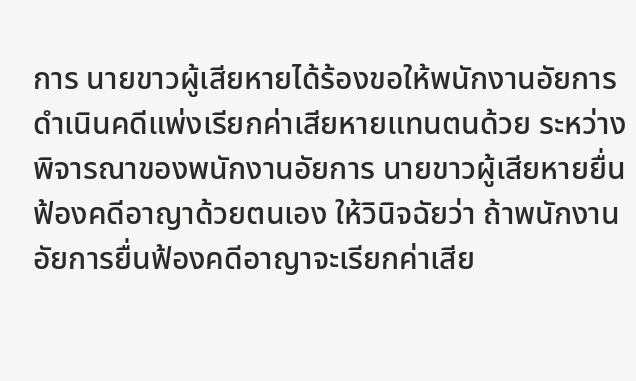การ นายขาวผู้เสียหายได้ร้องขอให้พนักงานอัยการดำเนินคดีแพ่งเรียกค่าเสียหายแทนตนด้วย ระหว่างพิจารณาของพนักงานอัยการ นายขาวผู้เสียหายยื่นฟ้องคดีอาญาด้วยตนเอง ให้วินิจฉัยว่า ถ้าพนักงานอัยการยื่นฟ้องคดีอาญาจะเรียกค่าเสีย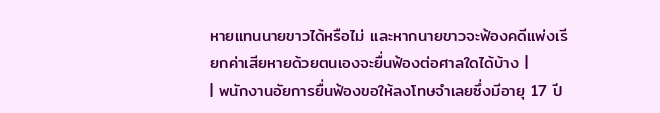หายแทนนายขาวได้หรือไม่ และหากนายขาวจะฟ้องคดีแพ่งเรียกค่าเสียหายด้วยตนเองจะยื่นฟ้องต่อศาลใดได้บ้าง |
| พนักงานอัยการยื่นฟ้องขอให้ลงโทษจำเลยซึ่งมีอายุ 17 ปี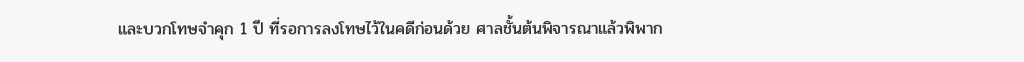และบวกโทษจำคุก 1 ปี ที่รอการลงโทษไว้ในคดีก่อนด้วย ศาลชั้นต้นพิจารณาแล้วพิพาก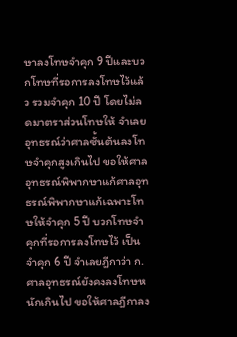ษาลงโทษจำคุก 9 ปีและบวกโทษที่รอการลงโทษไว้แล้ว รวมจำคุก 10 ปี โดยไม่ลดมาตราส่วนโทษให้ จำเลยอุทธรณ์ว่าศาลซั้นต้นลงโทษจำคุกสูงเกินไป ขอให้ศาลอุทธรณ์พิพากษาแก้ศาลอุทธรณ์พิพากษาแก้เฉพาะโทษให้จำคุก 5 ปี บวกโทษจำคุกที่รอการลงโทษไว้ เป็นจำคุก 6 ปี จำเลยฎีกาว่า ก. ศาลอุทธรณ์ยังคงลงโทษหนักเกินไป ขอให้ศาลฎีกาลง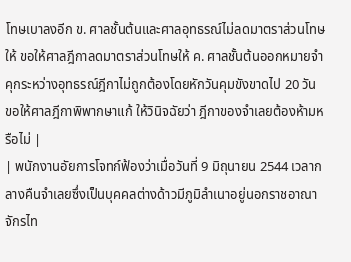โทษเบาลงอีก ข. ศาลชั้นต้นและศาลอุทธรณ์ไม่ลดมาตราส่วนโทษให้ ขอให้ศาลฎีกาลดมาตราส่วนโทษให้ ค. ศาลชั้นต้นออกหมายจำคุกระหว่างอุทธรณ์ฎีกาไม่ถูกต้องโดยหักวันคุมขังขาดไป 20 วัน ขอให้ศาลฎีกาพิพากษาแก้ ให้วินิจฉัยว่า ฎีกาของจำเลยต้องห้ามหรือไม่ |
| พนักงานอัยการโจทก์ฟ้องว่าเมื่อวันที่ 9 มิถุนายน 2544 เวลากลางคืนจำเลยซึ่งเป็นบุคคลต่างด้าวมีภูมิลำเนาอยู่นอกราชอาณาจักรไท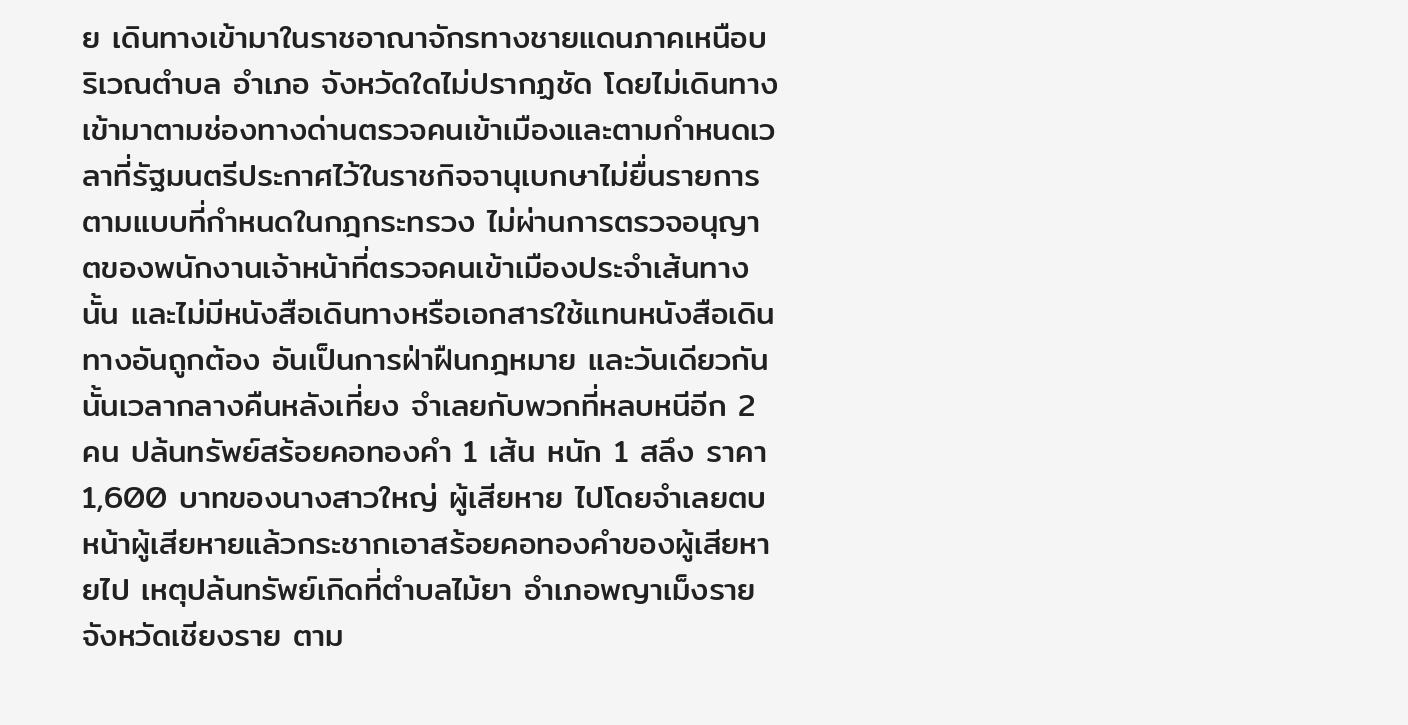ย เดินทางเข้ามาในราชอาณาจักรทางชายแดนภาคเหนือบริเวณตำบล อำเภอ จังหวัดใดไม่ปรากฏชัด โดยไม่เดินทางเข้ามาตามช่องทางด่านตรวจคนเข้าเมืองและตามกำหนดเวลาที่รัฐมนตรีประกาศไว้ในราชกิจจานุเบกษาไม่ยื่นรายการตามแบบที่กำหนดในกฎกระทรวง ไม่ผ่านการตรวจอนุญาตของพนักงานเจ้าหน้าที่ตรวจคนเข้าเมืองประจำเส้นทางนั้น และไม่มีหนังสือเดินทางหรือเอกสารใช้แทนหนังสือเดินทางอันถูกต้อง อันเป็นการฝ่าฝืนกฎหมาย และวันเดียวกันนั้นเวลากลางคืนหลังเที่ยง จำเลยกับพวกที่หลบหนีอีก 2 คน ปล้นทรัพย์สร้อยคอทองคำ 1 เส้น หนัก 1 สลึง ราคา 1,600 บาทของนางสาวใหญ่ ผู้เสียหาย ไปโดยจำเลยตบหน้าผู้เสียหายแล้วกระชากเอาสร้อยคอทองคำของผู้เสียหายไป เหตุปล้นทรัพย์เกิดที่ตำบลไม้ยา อำเภอพญาเม็งราย จังหวัดเชียงราย ตาม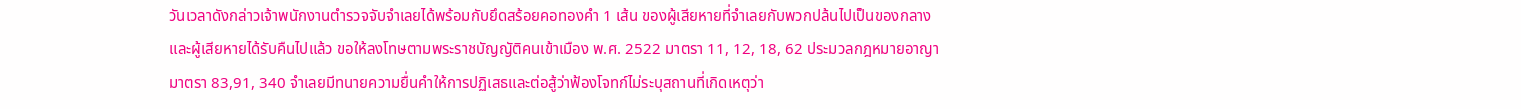วันเวลาดังกล่าวเจ้าพนักงานตำรวจจับจำเลยได้พร้อมกับยึดสร้อยคอทองคำ 1 เส้น ของผู้เสียหายที่จำเลยกับพวกปล้นไปเป็นของกลาง และผู้เสียหายได้รับคืนไปแล้ว ขอให้ลงโทษตามพระราชบัญญัติคนเข้าเมือง พ.ศ. 2522 มาตรา 11, 12, 18, 62 ประมวลกฎหมายอาญา มาตรา 83,91, 340 จำเลยมีทนายความยื่นคำให้การปฏิเสธและต่อสู้ว่าฟ้องโจทก์ไม่ระบุสถานที่เกิดเหตุว่า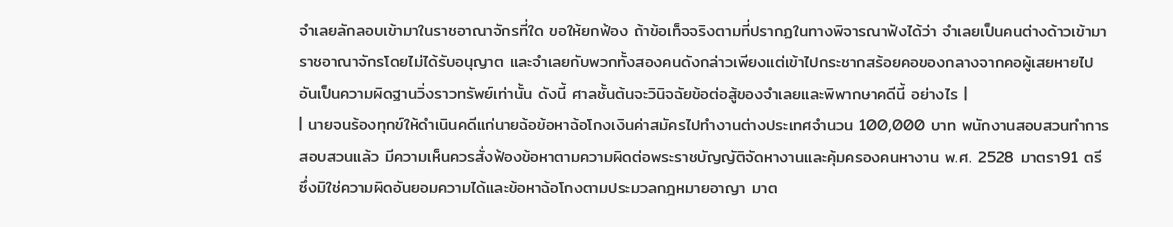จำเลยลักลอบเข้ามาในราชอาณาจักรที่ใด ขอให้ยกฟ้อง ถ้าข้อเท็จจริงตามที่ปรากฏในทางพิจารณาฟังได้ว่า จำเลยเป็นคนต่างด้าวเข้ามาราชอาณาจักรโดยไม่ได้รับอนุญาต และจำเลยกับพวกทั้งสองคนดังกล่าวเพียงแต่เข้าไปกระชากสร้อยคอของกลางจากคอผู้เสยหายไป อันเป็นความผิดฐานวิ่งราวทรัพย์เท่านั้น ดังนี้ ศาลชั้นต้นจะวินิจฉัยข้อต่อสู้ของจำเลยและพิพากษาคดีนี้ อย่างไร |
| นายจนร้องทุกข์ให้ดำเนินคดีแก่นายฉ้อข้อหาฉ้อโกงเงินค่าสมัครไปทำงานต่างประเทศจำนวน 100,000 บาท พนักงานสอบสวนทำการสอบสวนแล้ว มีความเห็นควรสั่งฟ้องข้อหาตามความผิดต่อพระราชบัญญัติจัดหางานและคุ้มครองคนหางาน พ.ศ. 2528 มาตรา91 ตรี ซึ่งมิใช่ความผิดอันยอมความได้และข้อหาฉ้อโกงตามประมวลกฎหมายอาญา มาต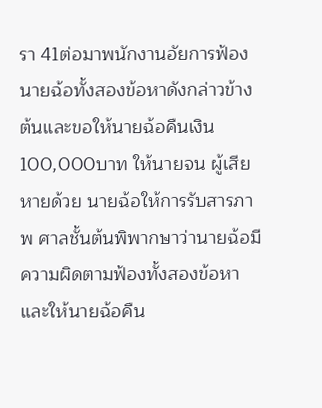รา 41ต่อมาพนักงานอัยการฟ้องนายฉ้อทั้งสองข้อหาดังกล่าวข้างต้นและขอให้นายฉ้อคืนเงิน 100,000บาท ให้นายจน ผู้เสียหายด้วย นายฉ้อให้การรับสารภาพ ศาลชั้นต้นพิพากษาว่านายฉ้อมีความผิดตามฟ้องทั้งสองข้อหาและให้นายฉ้อคืน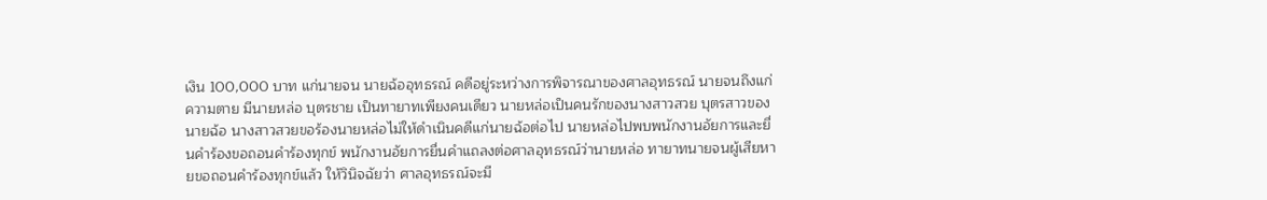เงิน 100,000 บาท แก่นายจน นายฉ้ออุทธรณ์ คดีอยู่ระหว่างการพิจารณาของศาลอุทธรณ์ นายจนถึงแก่ความตาย มีนายหล่อ บุตรชาย เป็นทายาทเพียงคนเดียว นายหล่อเป็นคนรักของนางสาวสวย บุตรสาวของนายฉ้อ นางสาวสวยขอร้องนายหล่อไม่ให้ดำเนินคดีแก่นายฉ้อต่อไป นายหล่อไปพบพนักงานอัยการและยื่นคำร้องขอถอนคำร้องทุกข์ พนักงานอัยการยื่นคำแถลงต่อศาลอุทธรณ์ว่านายหล่อ ทายาทนายจนผู้เสียหายขอถอนคำร้องทุกข์แล้ว ให้วินิจฉัยว่า ศาลอุทธรณ์จะมี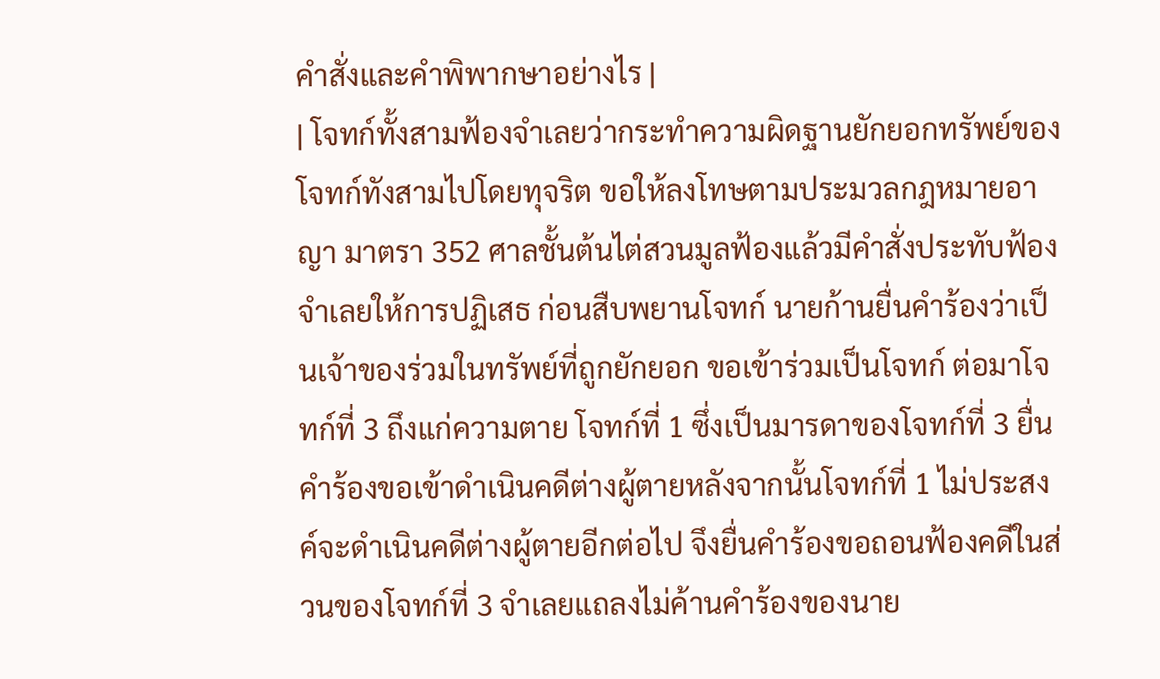คำสั่งและคำพิพากษาอย่างไร |
| โจทก์ทั้งสามฟ้องจำเลยว่ากระทำความผิดฐานยักยอกทรัพย์ของโจทก์ทังสามไปโดยทุจริต ขอให้ลงโทษตามประมวลกฎหมายอาญา มาตรา 352 ศาลชั้นต้นไต่สวนมูลฟ้องแล้วมีคำสั่งประทับฟ้อง จำเลยให้การปฏิเสธ ก่อนสืบพยานโจทก์ นายก้านยื่นคำร้องว่าเป็นเจ้าของร่วมในทรัพย์ที่ถูกยักยอก ขอเข้าร่วมเป็นโจทก์ ต่อมาโจทก์ที่ 3 ถึงแก่ความตาย โจทก์ที่ 1 ซึ่งเป็นมารดาของโจทก์ที่ 3 ยื่นคำร้องขอเข้าดำเนินคดีต่างผู้ตายหลังจากนั้นโจทก์ที่ 1 ไม่ประสงค์จะดำเนินคดีต่างผู้ตายอีกต่อไป จึงยื่นคำร้องขอถอนฟ้องคดีในส่วนของโจทก์ที่ 3 จำเลยแถลงไม่ค้านคำร้องของนาย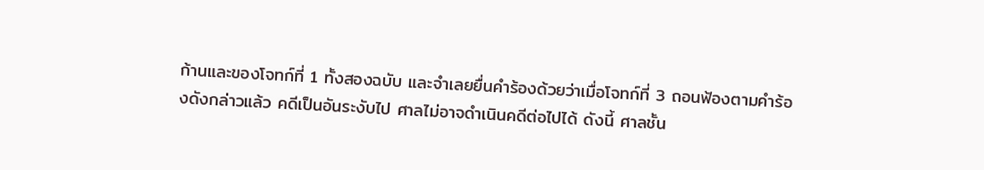ก้านและของโจทก์ที่ 1 ทั้งสองฉบับ และจำเลยยื่นคำร้องด้วยว่าเมื่อโจทก์ที่ 3 ถอนฟ้องตามคำร้องดังกล่าวแล้ว คดีเป็นอันระงับไป ศาลไม่อาจดำเนินคดีต่อไปได้ ดังนี้ ศาลชั้น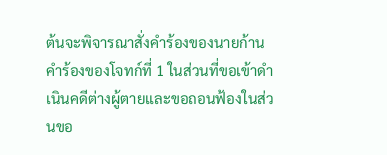ต้นจะพิจารณาสั่งคำร้องของนายก้าน คำร้องของโจทก์ที่ 1 ในส่วนที่ขอเข้าดำเนินคดีต่างผู้ตายและขอถอนฟ้องในส่วนขอ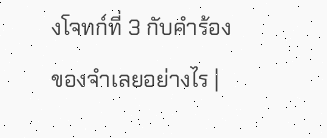งโจทก์ที่ 3 กับคำร้องของจำเลยอย่างไร |